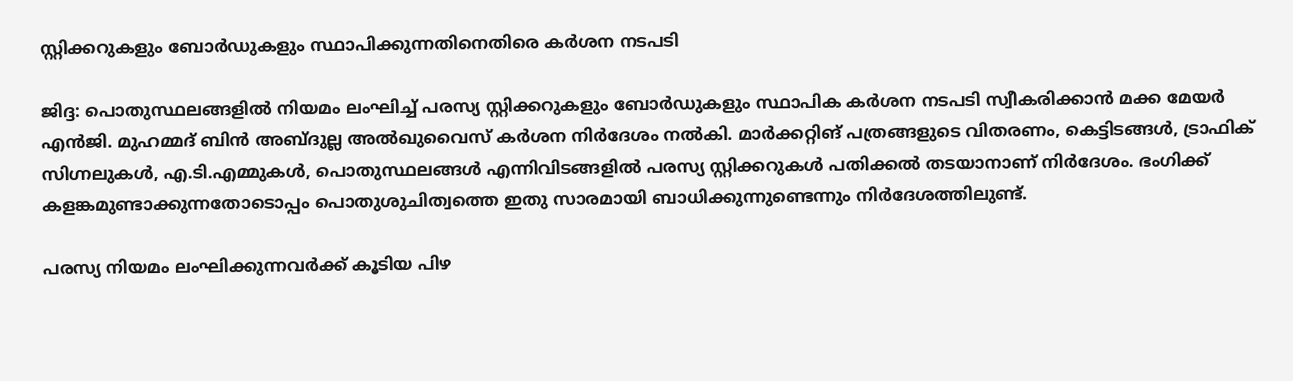സ്റ്റിക്കറുകളും ബോർഡുകളും സ്ഥാപിക്കുന്നതിനെതിരെ കർശന നടപടി

ജിദ്ദ: പൊതുസ്ഥലങ്ങളിൽ നിയമം ലംഘിച്ച് പരസ്യ സ്റ്റിക്കറുകളും ബോർഡുകളും സ്ഥാപിക കർശന നടപടി സ്വീകരിക്കാൻ മക്ക മേയർ എൻജി. മുഹമ്മദ് ബിൻ അബ്ദുല്ല അൽഖുവൈസ് കർശന നിർദേശം നൽകി. മാർക്കറ്റിങ് പത്രങ്ങളുടെ വിതരണം, കെട്ടിടങ്ങൾ, ട്രാഫിക് സിഗ്നലുകൾ, എ.ടി.എമ്മുകൾ, പൊതുസ്ഥലങ്ങൾ എന്നിവിടങ്ങളിൽ പരസ്യ സ്റ്റിക്കറുകൾ പതിക്കൽ തടയാനാണ് നിർദേശം. ഭംഗിക്ക് കളങ്കമുണ്ടാക്കുന്നതോടൊപ്പം പൊതുശുചിത്വത്തെ ഇതു സാരമായി ബാധിക്കുന്നുണ്ടെന്നും നിർദേശത്തിലുണ്ട്.

പരസ്യ നിയമം ലംഘിക്കുന്നവർക്ക് കൂടിയ പിഴ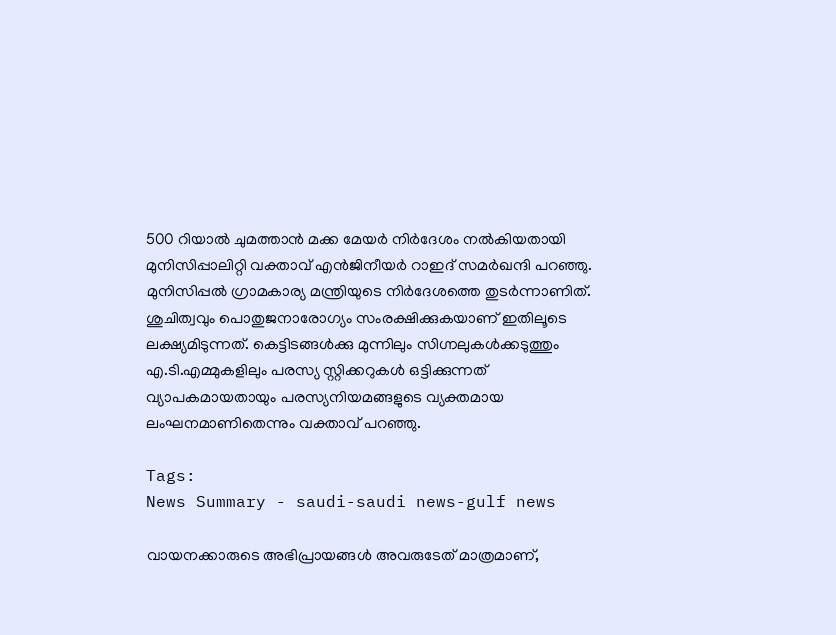500 റിയാൽ ചുമത്താൻ മക്ക മേയർ നിർദേശം നൽകിയതായി മുനിസിപ്പാലിറ്റി വക്താവ് എൻജിനീയർ റാഇദ് സമർഖന്ദി പറഞ്ഞു. മുനിസിപ്പൽ ഗ്രാമകാര്യ മന്ത്രിയുടെ നിർദേശത്തെ തുടർന്നാണിത്. ശുചിത്വവും പൊതുജനാരോഗ്യം സംരക്ഷിക്കുകയാണ് ഇതിലൂടെ ലക്ഷ്യമിടുന്നത്. കെട്ടിടങ്ങൾക്കു മുന്നിലും സിഗ്നലുകൾക്കടുത്തും എ.ടി.എമ്മുകളിലും പരസ്യ സ്റ്റിക്കറുകൾ ഒട്ടിക്കുന്നത് വ്യാപകമായതായും പരസ്യനിയമങ്ങളുടെ വ്യക്തമായ ലംഘനമാണിതെന്നും വക്താവ് പറഞ്ഞു.

Tags:
News Summary - saudi-saudi news-gulf news

വായനക്കാരുടെ അഭിപ്രായങ്ങള്‍ അവരുടേത് മാത്രമാണ്,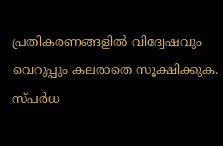പ്രതികരണങ്ങളിൽ വിദ്വേഷവും വെറുപ്പും കലരാതെ സൂക്ഷിക്കുക. സ്പർധ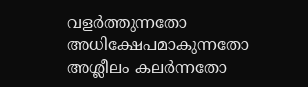വളർത്തുന്നതോ അധിക്ഷേപമാകുന്നതോ അശ്ലീലം കലർന്നതോ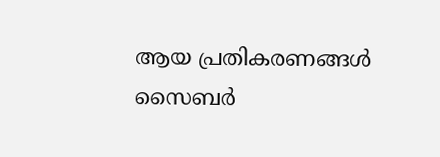ആയ പ്രതികരണങ്ങൾ സൈബർ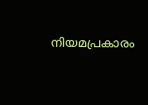നിയമപ്രകാരം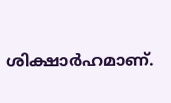ശിക്ഷാർഹമാണ്.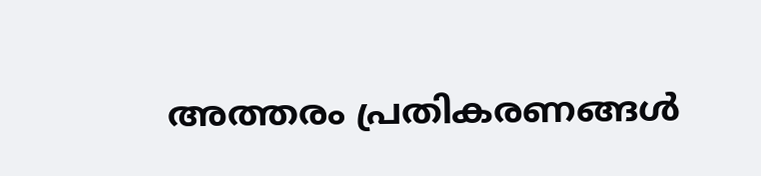അത്തരം പ്രതികരണങ്ങൾ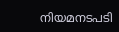നിയമനടപടി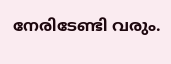നേരിടേണ്ടി വരും.